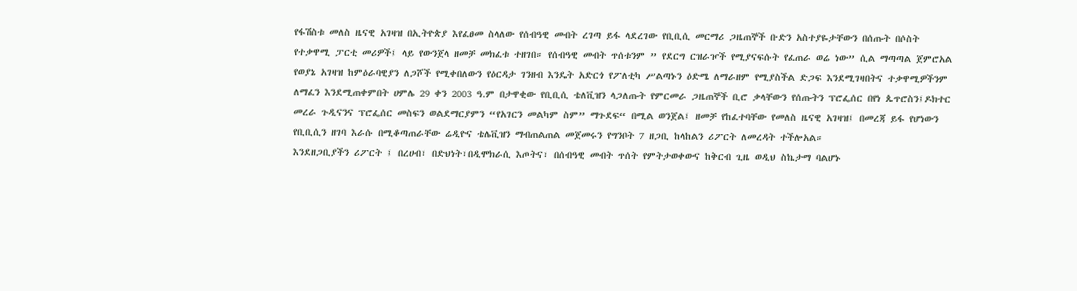የፋሽስቱ መለስ ዜናዊ አገዛዝ በኢትዮጵያ እየፈፀመ ስላለው የሰብዓዊ መብት ረገጣ ይፋ ላደረገው የቢቢሲ መርማሪ ጋዜጠኞች ቡድን አስተያዬታቸውን በሰጡት በሶስት የተቃዋሚ ፓርቲ መሪዎች፤ ላይ የውንጀላ ዘመቻ መክፈቱ ተዘገበ። የሰብዓዊ መብት ጥሰቱንም ” የደርግ ርዝራዦች የሚያናፍሱት የፈጠራ ወሬ ነው” ሲል ማጣጣል ጀምሮአል
የወያኔ አገዛዝ ከምዕራባዊያን ለጋሾች የሚቀበለውን የዕርዳታ ገንዘብ እንዴት አድርጎ የፖለቲካ ሥልጣኑን ዕድሜ ለማራዘም የሚያስችል ድጋፍ እንደሚገዛበትና ተቃዋሚዎችንም ለማፈን እንደሚጠቀምበት ሀምሌ 29 ቀን 2003 ዓ.ም በታዋቂው የቢቢሲ ቴለቪዝን ላጋለጡት የምርመራ ጋዜጠኞች ቢሮ ቃላቸውን የሰጡትን ፕሮፌሰር በየነ ጴጥሮስን፤ዶክተር መረራ ጉዲናንና ፕሮፌሰር መስፍን ወልደማርያምን “የአገርን መልካም ስም” ማጉደፍ“ በሚል ወንጀል፤ ዘመቻ የከፈተባቸው የመለስ ዜናዊ አገዛዝ፤ በመረጃ ይፋ የሆነውን የቢቢሲን ዘገባ እራሱ በሚቆጣጠራቸው ሬዲዮና ቴሌቪዝን ማብጠልጠል መጀመሩን የግንቦት 7 ዘጋቢ ከላከልን ሪፖርት ለመረዳት ተችሎአል።
እንደዘጋቢያችን ሪፖርት ፤ በረሀብ፣ በድህነት፣በዲሞክራሲ እጦትና፣ በሰብዓዊ መብት ጥሰት የምትታወቀውና ከቅርብ ጊዜ ወዲህ ስኬታማ ባልሆኑ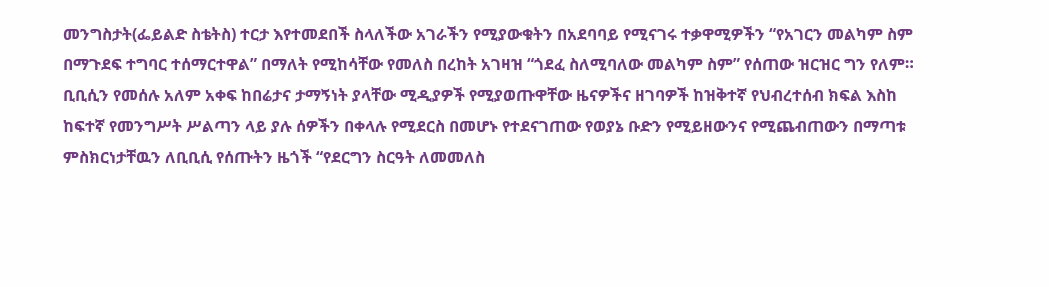መንግስታት(ፌይልድ ስቴትስ) ተርታ እየተመደበች ስላለችው አገራችን የሚያውቁትን በአደባባይ የሚናገሩ ተቃዋሚዎችን “የአገርን መልካም ስም በማጉደፍ ተግባር ተሰማርተዋል” በማለት የሚከሳቸው የመለስ በረከት አገዛዝ “ጎደፈ ስለሚባለው መልካም ስም” የሰጠው ዝርዝር ግን የለም። ቢቢሲን የመሰሉ አለም አቀፍ ከበሬታና ታማኝነት ያላቸው ሚዲያዎች የሚያወጡዋቸው ዜናዎችና ዘገባዎች ከዝቅተኛ የህብረተሰብ ክፍል እስከ ከፍተኛ የመንግሥት ሥልጣን ላይ ያሉ ሰዎችን በቀላሉ የሚደርስ በመሆኑ የተደናገጠው የወያኔ ቡድን የሚይዘውንና የሚጨብጠውን በማጣቱ ምስክርነታቸዉን ለቢቢሲ የሰጡትን ዜጎች “የደርግን ስርዓት ለመመለስ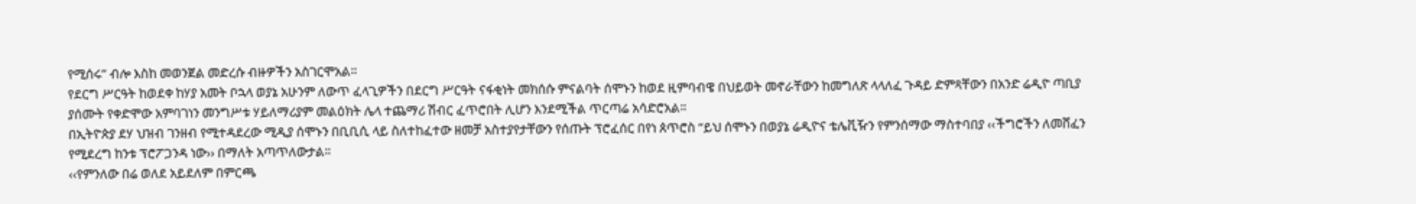የሚሰሩ” ብሎ እስከ መወንጀል መድረሱ ብዙዎችን አስገርሞአል።
የደርግ ሥርዓት ከወደቀ ከሃያ አመት ቦኋላ ወያኔ አሁንም ለውጥ ፈላጊዎችን በደርግ ሥርዓት ናፋቂነት መክሰሱ ምናልባት ሰሞኑን ከወደ ዚምባብዌ በህይወት መኖራቸውን ከመግለጽ ላላለፈ ጉዳይ ድምጻቸውን በአንድ ሬዲዮ ጣቢያ ያሰሙት የቀድሞው አምባገነን መንግሥቱ ሃይለማሪያም መልዕክት ሌላ ተጨማሪ ሽብር ፈጥሮበት ሊሆን እንደሚችል ጥርጣሬ አሳድሮአል።
በኢትዮጵያ ደሃ ህዝብ ገንዘብ የሚተዳደረው ሚዲያ ሰሞኑን በቢቢሲ ላይ ስለተከፈተው ዘመቻ አስተያየታቸውን የሰጡት ፕሮፈሰር በየነ ጰጥሮስ “ይህ ሰሞኑን በወያኔ ሬዲዮና ቴሌቪዥን የምንሰማው ማስተባበያ ‹‹ችግሮችን ለመሸፈን የሚደረግ ከንቱ ፕሮፖጋንዳ ነው›› በማለት አጣጥለውታል፡፡
‹‹የምንለው በሬ ወለደ አይደለም በምርጫ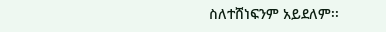ስለተሸነፍንም አይደለም፡፡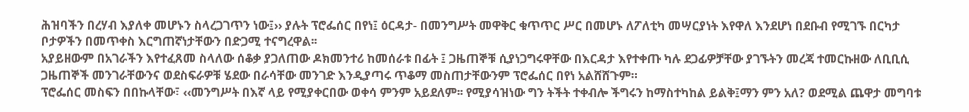ሕዝባችን በረሃብ እያለቀ መሆኑን ስላረጋገጥን ነው፤›› ያሉት ፕሮፌሰር በየነ፤ ዕርዳታ- በመንግሥት መዋቅር ቁጥጥር ሥር በመሆኑ ለፖለቲካ መሣርያነት እየዋለ እንደሆነ በደቡብ የሚገኙ በርካታ ቦታዎችን በመጥቀስ እርግጠኛነታቸውን በድጋሚ ተናግረዋል፡፡
አያይዘውም በአገራችን እየተፈጸመ ስላለው ሰቆቃ ያጋለጠው ዶክመንተሪ ከመሰራቱ በፊት ፤ ጋዜጠኞቹ ሲያነጋግሩዋቸው በእርዳታ እየተቀጡ ካሉ ደጋፊዎቻቸው ያገኙትን መረጃ ተመርኩዘው ለቢቢሲ ጋዜጠኞች መንገራቸውንና ወደስፍራዎቹ ሄደው በራሳቸው መንገድ እንዲያጣሩ ጥቆማ መስጠታቸውንም ፕሮፌሰር በየነ አልሸሸጉም።
ፕሮፌሰር መስፍን በበኩላቸው፣ ‹‹መንግሥት በእኛ ላይ የሚያቀርበው ወቀሳ ምንም አይደለም፡፡ የሚያሳዝነው ግን ትችት ተቀብሎ ችግሩን ከማስተካከል ይልቅ፤ማን ምን አለ? ወደሚል ጨዋታ መግባቱ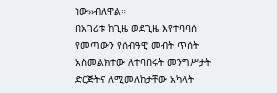ነው››ብለዋል።
በአገሪቱ ከጊዜ ወደጊዜ እየተባባሰ የመጣውን የሰብዓዊ መብት ጥሰት አስመልክተው ለተባበሩት መንግሥታት ድርጅትና ለሚመለከታቸው አካላት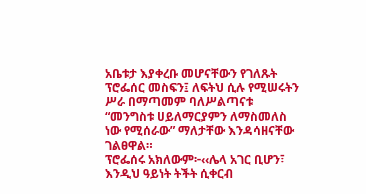አቤቱታ እያቀረቡ መሆናቸውን የገለጹት ፕሮፌሰር መስፍን፤ ለፍትህ ሲሉ የሚሠሩትን ሥራ በማጣመም ባለሥልጣናቱ “መንግስቱ ሀይለማርያምን ለማስመለስ ነው የሚሰራው” ማለታቸው እንዳሳዘናቸው ገልፀዋል።
ፕሮፌሰሩ አክለውም፦‹‹ሌላ አገር ቢሆን፣ እንዲህ ዓይነት ትችት ሲቀርብ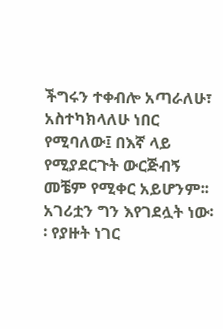ችግሩን ተቀብሎ አጣራለሁ፣ አስተካክላለሁ ነበር የሚባለው፤ በእኛ ላይ የሚያደርጉት ውርጅብኝ መቼም የሚቀር አይሆንም፡፡ አገሪቷን ግን እየገደሏት ነው፡፡ የያዙት ነገር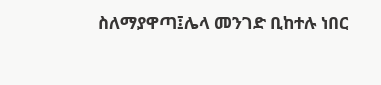ስለማያዋጣ፤ሌላ መንገድ ቢከተሉ ነበር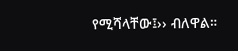የሚሻላቸው፤›› ብለዋል።